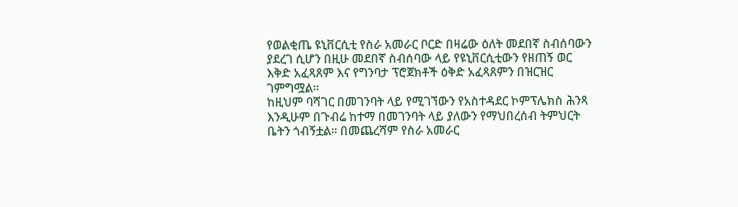የወልቂጤ ዩኒቨርሲቲ የስራ አመራር ቦርድ በዛሬው ዕለት መደበኛ ስብሰባውን ያደረገ ሲሆን በዚሁ መደበኛ ስብሰባው ላይ የዩኒቨርሲቲውን የዘጠኝ ወር እቅድ አፈጻጸም እና የግንባታ ፕሮጀክቶች ዕቅድ አፈጻጸምን በዝርዝር ገምግሟል፡፡
ከዚህም ባሻገር በመገንባት ላይ የሚገኘውን የአስተዳደር ኮምፕሌክስ ሕንጻ እንዲሁም በጉብሬ ከተማ በመገንባት ላይ ያለውን የማህበረሰብ ትምህርት ቤትን ጎብኝቷል፡፡ በመጨረሻም የስራ አመራር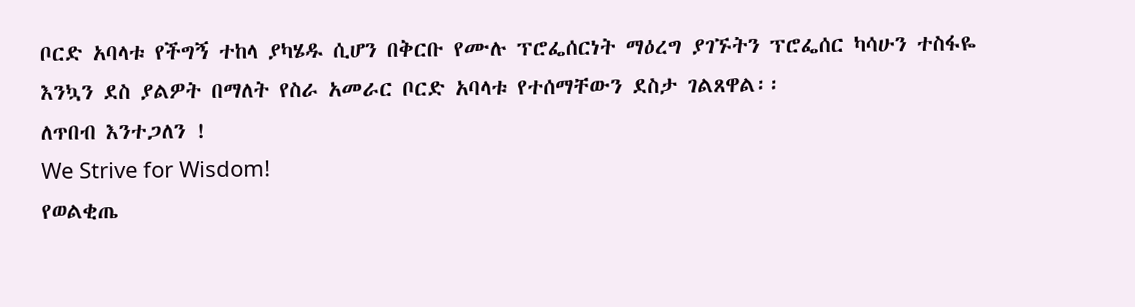ቦርድ አባላቱ የችግኝ ተከላ ያካሄዱ ሲሆን በቅርቡ የሙሉ ፕሮፌሰርነት ማዕረግ ያገኙትን ፕሮፌሰር ካሳሁን ተስፋዬ እንኳን ደስ ያልዎት በማለት የስራ አመራር ቦርድ አባላቱ የተሰማቸውን ደስታ ገልጸዋል፡፡
ለጥበብ እንተጋለን !
We Strive for Wisdom!
የወልቂጤ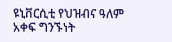ዩኒቨርሲቲ የህዝብና ዓለም አቀፍ ግንኙነት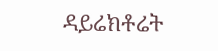ዳይሬክቶሬት